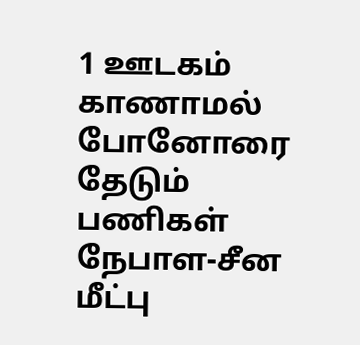1 ஊடகம்
காணாமல் போனோரை தேடும் பணிகள் நேபாள-சீன மீட்பு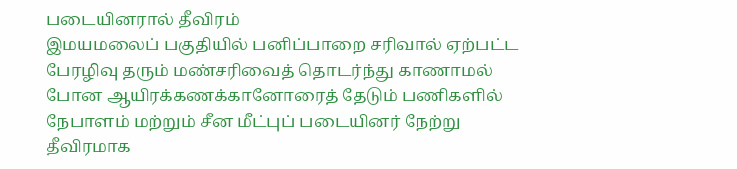படையினரால் தீவிரம்
இமயமலைப் பகுதியில் பனிப்பாறை சரிவால் ஏற்பட்ட பேரழிவு தரும் மண்சரிவைத் தொடர்ந்து காணாமல் போன ஆயிரக்கணக்கானோரைத் தேடும் பணிகளில் நேபாளம் மற்றும் சீன மீட்புப் படையினர் நேற்று தீவிரமாக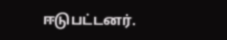ஈடுபட்டனர்.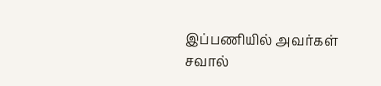இப்பணியில் அவர்கள் சவால்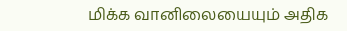மிக்க வானிலையையும் அதிக